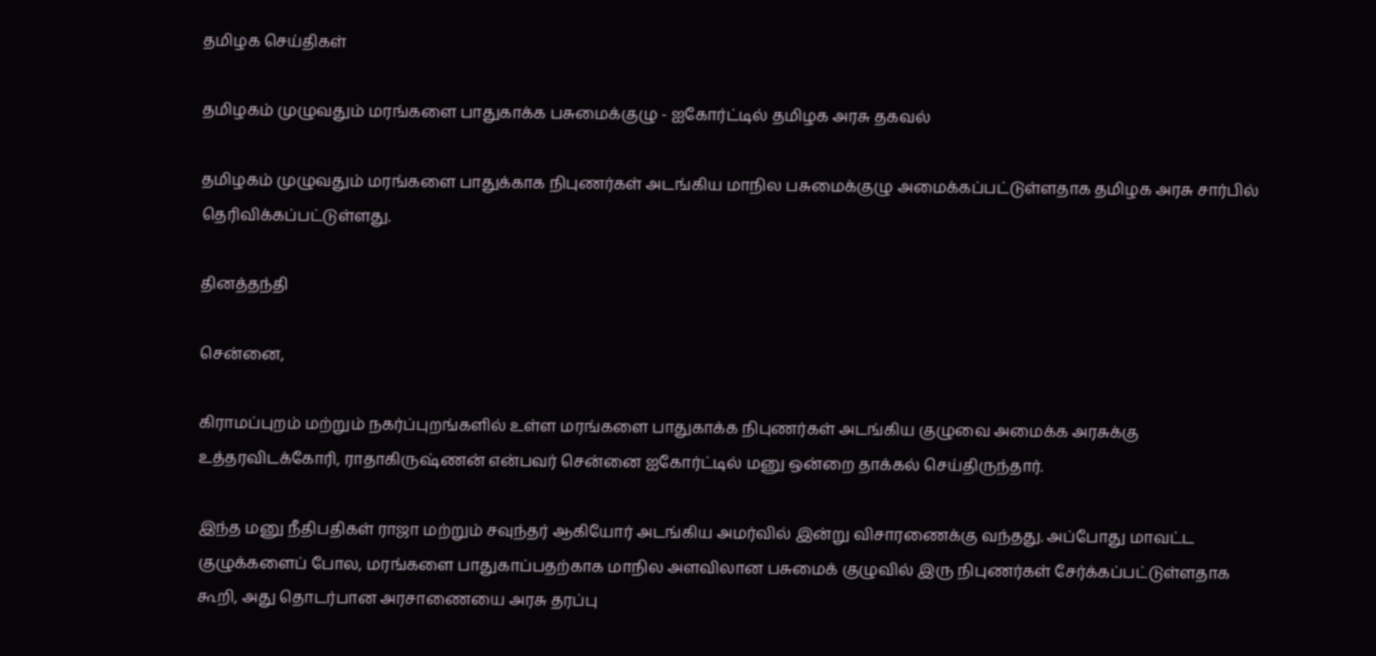தமிழக செய்திகள்

தமிழகம் முழுவதும் மரங்களை பாதுகாக்க பசுமைக்குழு - ஐகோர்ட்டில் தமிழக அரசு தகவல்

தமிழகம் முழுவதும் மரங்களை பாதுக்காக நிபுணர்கள் அடங்கிய மாநில பசுமைக்குழு அமைக்கப்பட்டுள்ளதாக தமிழக அரசு சார்பில் தெரிவிக்கப்பட்டுள்ளது.

தினத்தந்தி

சென்னை,

கிராமப்புறம் மற்றும் நகர்ப்புறங்களில் உள்ள மரங்களை பாதுகாக்க நிபுணர்கள் அடங்கிய குழுவை அமைக்க அரசுக்கு உத்தரவிடக்கோரி, ராதாகிருஷ்ணன் என்பவர் சென்னை ஐகோர்ட்டில் மனு ஒன்றை தாக்கல் செய்திருந்தார்.

இந்த மனு நீதிபதிகள் ராஜா மற்றும் சவுந்தர் ஆகியோர் அடங்கிய அமர்வில் இன்று விசாரணைக்கு வந்தது. அப்போது மாவட்ட குழுக்களைப் போல, மரங்களை பாதுகாப்பதற்காக மாநில அளவிலான பசுமைக் குழுவில் இரு நிபுணர்கள் சேர்க்கப்பட்டுள்ளதாக கூறி, அது தொடர்பான அரசாணையை அரசு தரப்பு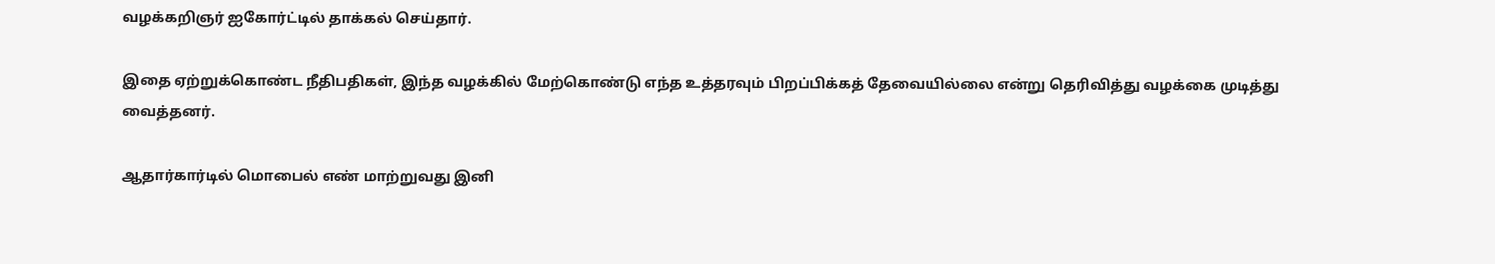வழக்கறிஞர் ஐகோர்ட்டில் தாக்கல் செய்தார்.

இதை ஏற்றுக்கொண்ட நீதிபதிகள், இந்த வழக்கில் மேற்கொண்டு எந்த உத்தரவும் பிறப்பிக்கத் தேவையில்லை என்று தெரிவித்து வழக்கை முடித்து வைத்தனர்.

ஆதார்கார்டில் மொபைல் எண் மாற்றுவது இனி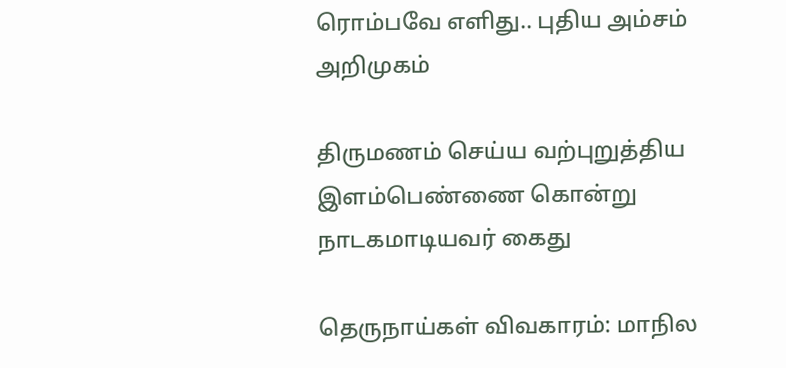ரொம்பவே எளிது.. புதிய அம்சம் அறிமுகம்

திருமணம் செய்ய வற்புறுத்திய இளம்பெண்ணை கொன்று நாடகமாடியவர் கைது

தெருநாய்கள் விவகாரம்: மாநில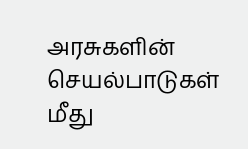அரசுகளின் செயல்பாடுகள் மீது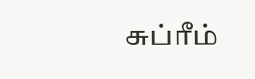சுப்ரீம்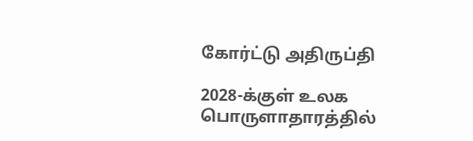கோர்ட்டு அதிருப்தி

2028-க்குள் உலக பொருளாதாரத்தில்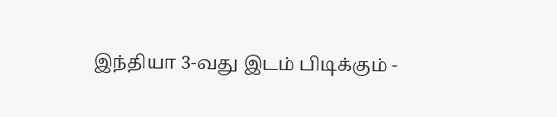இந்தியா 3-வது இடம் பிடிக்கும் -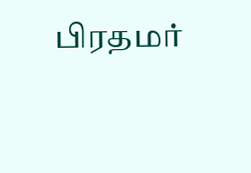பிரதமர்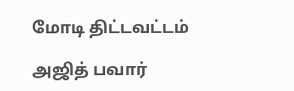மோடி திட்டவட்டம்

அஜித் பவார்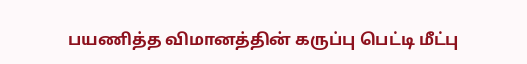பயணித்த விமானத்தின் கருப்பு பெட்டி மீட்பு